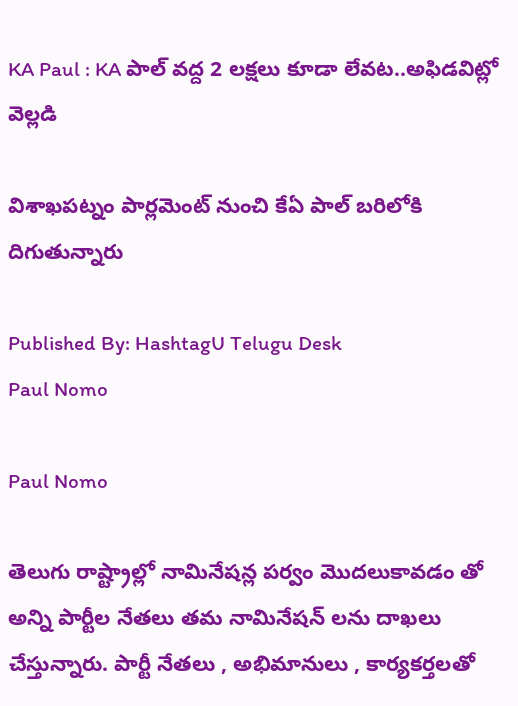KA Paul : KA పాల్ వద్ద 2 లక్షలు కూడా లేవట..అఫిడవిట్లో వెల్లడి

విశాఖపట్నం పార్లమెంట్ నుంచి కేఏ పాల్ బరిలోకి దిగుతున్నారు

Published By: HashtagU Telugu Desk
Paul Nomo

Paul Nomo

తెలుగు రాష్ట్రాల్లో నామినేషన్ల పర్వం మొదలుకావడం తో అన్ని పార్టీల నేతలు తమ నామినేషన్ లను దాఖలు చేస్తున్నారు. పార్టీ నేతలు , అభిమానులు , కార్యకర్తలతో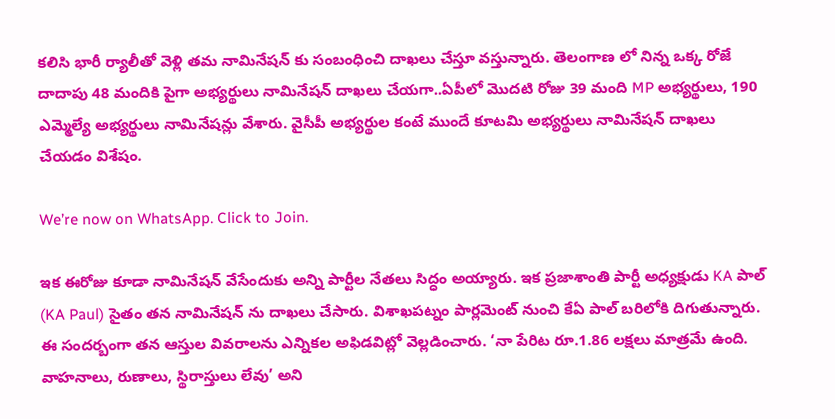కలిసి భారీ ర్యాలీతో వెళ్లి తమ నామినేషన్ కు సంబంధించి దాఖలు చేస్తూ వస్తున్నారు. తెలంగాణ లో నిన్న ఒక్క రోజే దాదాపు 48 మందికి పైగా అభ్యర్థులు నామినేషన్ దాఖలు చేయగా..ఏపీలో మొదటి రోజు 39 మంది MP అభ్యర్థులు, 190 ఎమ్మెల్యే అభ్యర్థులు నామినేషన్లు వేశారు. వైసీపీ అభ్యర్థుల కంటే ముందే కూటమి అభ్యర్థులు నామినేషన్ దాఖలు చేయడం విశేషం.

We’re now on WhatsApp. Click to Join.

ఇక ఈరోజు కూడా నామినేషన్ వేసేందుకు అన్ని పార్టీల నేతలు సిద్ధం అయ్యారు. ఇక ప్రజాశాంతి పార్టీ అధ్యక్షుడు KA పాల్ (KA Paul) సైతం తన నామినేషన్ ను దాఖలు చేసారు. విశాఖపట్నం పార్లమెంట్ నుంచి కేఏ పాల్ బరిలోకి దిగుతున్నారు. ఈ సందర్బంగా తన ఆస్తుల వివరాలను ఎన్నికల అఫిడవిట్లో వెల్లడించారు. ‘నా పేరిట రూ.1.86 లక్షలు మాత్రమే ఉంది. వాహనాలు, రుణాలు, స్థిరాస్తులు లేవు’ అని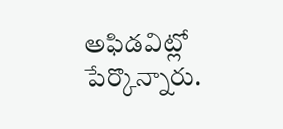అఫిడవిట్లో పేర్కొన్నారు.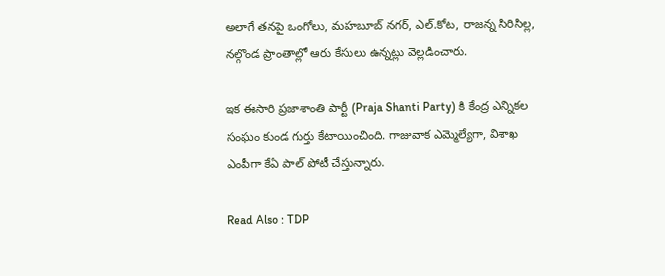అలాగే తనపై ఒంగోలు, మహబూబ్ నగర్, ఎల్.కోట, రాజన్న సిరిసిల్ల, నల్గొండ ప్రాంతాల్లో ఆరు కేసులు ఉన్నట్లు వెల్లడించారు.

ఇక ఈసారి ప్రజాశాంతి పార్టీ (Praja Shanti Party) కి కేంద్ర ఎన్నికల సంఘం కుండ గుర్తు కేటాయించింది. గాజువాక ఎమ్మెల్యేగా, విశాఖ ఎంపీగా కేఏ పాల్ పోటీ చేస్తున్నారు.

Read Also : TDP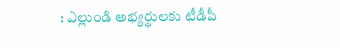: ఎల్లుండి అభ్యర్థులకు టీడీపీ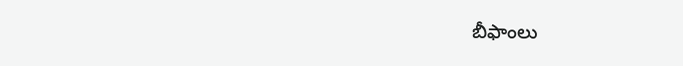బీఫాంలు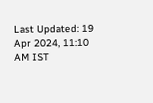Last Updated: 19 Apr 2024, 11:10 AM IST